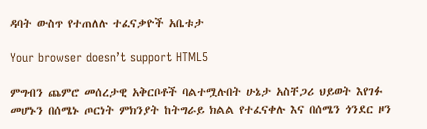ዳባት ውስጥ የተጠለሉ ተፈናቃዮች አቤቱታ

Your browser doesn’t support HTML5

ምግብን ጨምሮ መሰረታዊ አቅርቦቶች ባልተሟሉበት ሁኔታ አስቸጋሪ ህይወት እየገፉ መሆኑን በሰሜኑ ጦርነት ምክንያት ከትግራይ ክልል የተፈናቀሉ እና በሰሜን ጎንደር ዞን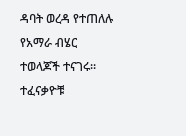ዳባት ወረዳ የተጠለሉ የአማራ ብሄር ተወላጆች ተናገሩ። ተፈናቃዮቹ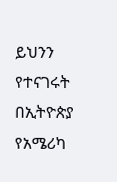ይህንን የተናገሩት በኢትዮጵያ የአሜሪካ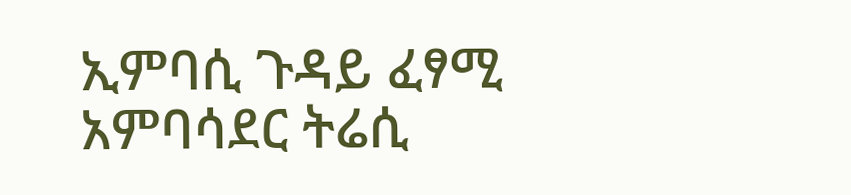ኢምባሲ ጉዳይ ፈፃሚ አምባሳደር ትሬሲ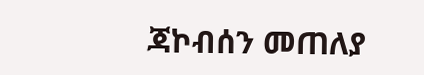ጃኮብሰን መጠለያ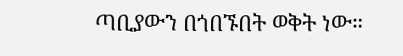ጣቢያውን በጎበኙበት ወቅት ነው።